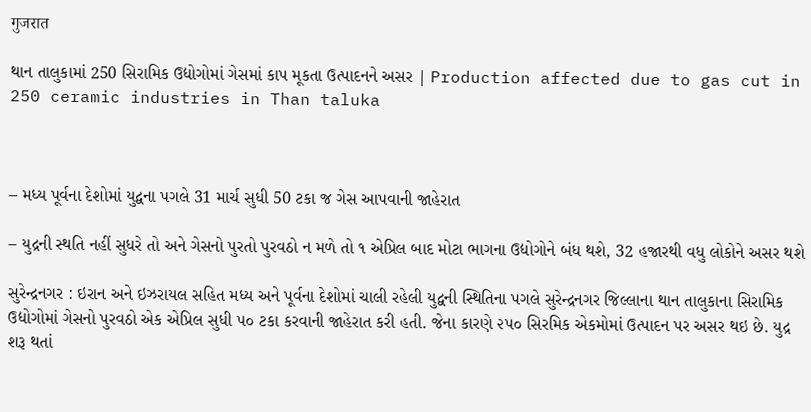गुजरात

થાન તાલુકામાં 250 સિરામિક ઉદ્યોગોમાં ગેસમાં કાપ મૂકતા ઉત્પાદનને અસર | Production affected due to gas cut in 250 ceramic industries in Than taluka



– મધ્ય પૂર્વના દેશોમાં યુદ્વના પગલે 31 માર્ચ સુધી 50 ટકા જ ગેસ આપવાની જાહેરાત

– યુદ્રની સ્થતિ નહીં સુધરે તો અને ગેસનો પુરતો પુરવઠો ન મળે તો ૧ એપ્રિલ બાદ મોટા ભાગના ઉદ્યોગોને બંધ થશે, 32 હજારથી વધુ લોકોને અસર થશે

સુરેન્દ્રનગર : ઇરાન અને ઇઝરાયલ સહિત મધ્ય અને પૂર્વના દેશોમાં ચાલી રહેલી યુદ્વની સ્થિતિના પગલે સુરેન્દ્રનગર જિલ્લાના થાન તાલુકાના સિરામિક ઉદ્યોગોમાં ગેસનો પુરવઠો એક એપ્રિલ સુધી ૫૦ ટકા કરવાની જાહેરાત કરી હતી. જેના કારણે ૨૫૦ સિરમિક એકમોમાં ઉત્પાદન પર અસર થઇ છે. યુદ્ર શરૂ થતાં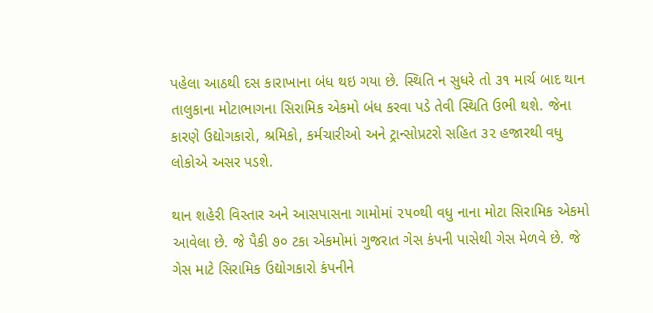પહેલા આઠથી દસ કારાખાના બંધ થઇ ગયા છે. સ્થિતિ ન સુધરે તો ૩૧ માર્ચ બાદ થાન તાલુકાના મોટાભાગના સિરામિક એકમો બંધ કરવા પડે તેવી સ્થિતિ ઉભી થશે. જેના કારણે ઉદ્યોગકારો, શ્રમિકો, કર્મચારીઓ અને ટ્રાન્સોપ્રટરો સહિત ૩૨ હજારથી વધુ લોકોએ અસર પડશે.

થાન શહેરી વિસ્તાર અને આસપાસના ગામોમાં ૨૫૦થી વધુ નાના મોટા સિરામિક એકમો આવેલા છે. જે પૈકી ૭૦ ટકા એકમોમાં ગુજરાત ગેસ કંપની પાસેથી ગેસ મેળવે છે. જે ગેસ માટે સિરામિક ઉદ્યોગકારો કંપનીને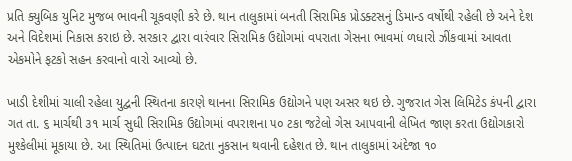પ્રતિ ક્યુબિક યુનિટ મુજબ ભાવની ચૂકવણી કરે છે. થાન તાલુકામાં બનતી સિરામિક પ્રોડક્ટસનું ડિમાન્ડ વર્ષોથી રહેલી છે અને દેશ અને વિદેશમાં નિકાસ કરાઇ છે. સરકાર દ્વારા વારંવાર સિરામિક ઉદ્યોગમાં વપરાતા ગેસના ભાવમાં ળધારો ઝીંકવામાં આવતા એકમોને ફટકો સહન કરવાનો વારો આવ્યો છે.

ખાડી દેશીમાં ચાલી રહેલા યુદ્વની સ્થિતના કારણે થાનના સિરામિક ઉદ્યોગને પણ અસર થઇ છે. ગુજરાત ગેસ લિમિટેડ કંપની દ્વારા ગત તા. ૬ માર્ચથી ૩૧ માર્ચ સુધી સિરામિક ઉદ્યોગમાં વપરાશના ૫૦ ટકા જટેલો ગેસ આપવાની લેખિત જાણ કરતા ઉદ્યોગકારો મુશ્કેલીમાં મૂકાયા છે. આ સ્થિતિમાં ઉત્પાદન ઘટતા નુકસાન થવાની દહેશત છે. થાન તાલુકામાં અંદેજા ૧૦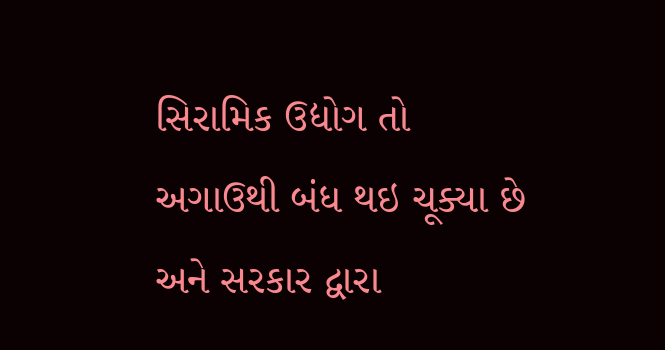સિરામિક ઉદ્યોગ તો અગાઉથી બંધ થઇ ચૂક્યા છે અને સરકાર દ્વારા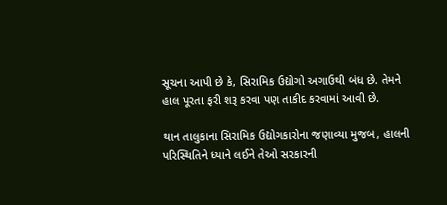સૂચના આપી છે કે, સિરામિક ઉદ્યોગો અગાઉથી બંધ છે. તેમને હાલ પૂરતા ફરી શરૂ કરવા પણ તાકીદ કરવામાં આવી છે.

થાન તાલુકાના સિરામિક ઉદ્યોગકારોના જણાવ્યા મુજબ, હાલની પરિસ્થિતિને ધ્યાને લઈને તેઓ સરકારની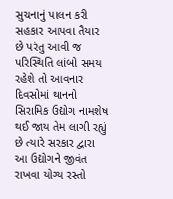સુચનાનું પાલન કરી સહકાર આપવા તૈયાર છે પરંતુ આવી જ પરિસ્થિતિ લાંબો સમય રહેશે તો આવનાર દિવસોમાં થાનનો સિરામિક ઉદ્યોગ નામશેષ થઈ જાય તેમ લાગી રહ્યું છે ત્યારે સરકાર દ્વારા આ ઉદ્યોગને જીવંત રાખવા યોગ્ય રસ્તો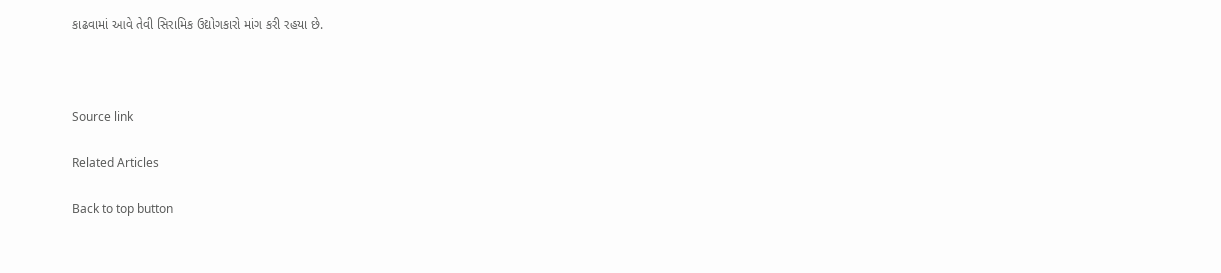કાઢવામાં આવે તેવી સિરામિક ઉદ્યોગકારો માંગ કરી રહયા છે.



Source link

Related Articles

Back to top button